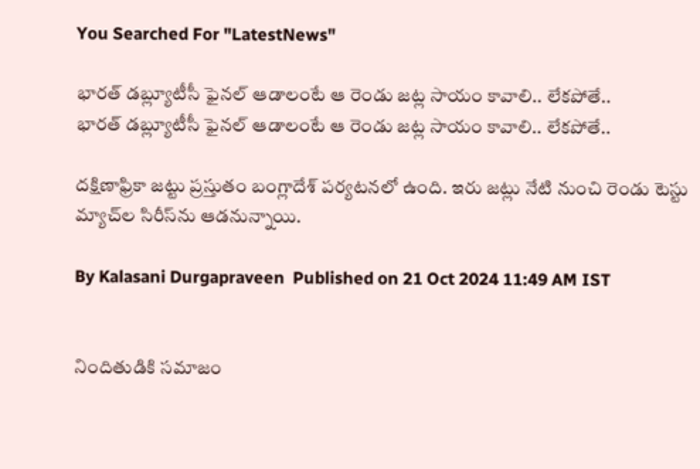You Searched For "LatestNews"

భారత్ డబ్ల్యూటీసీ ఫైనల్‌ ఆడాలంటే ఆ రెండు జ‌ట్ల‌ సాయం కావాలి.. లేకపోతే..
భారత్ డబ్ల్యూటీసీ ఫైనల్‌ ఆడాలంటే ఆ రెండు జ‌ట్ల‌ సాయం కావాలి.. లేకపోతే..

దక్షిణాఫ్రికా జట్టు ప్రస్తుతం బంగ్లాదేశ్‌ పర్యటనలో ఉంది. ఇరు జట్లు నేటి నుంచి రెండు టెస్టు మ్యాచ్‌ల సిరీస్‌ను ఆడనున్నాయి.

By Kalasani Durgapraveen  Published on 21 Oct 2024 11:49 AM IST


నిందితుడికి సమాజం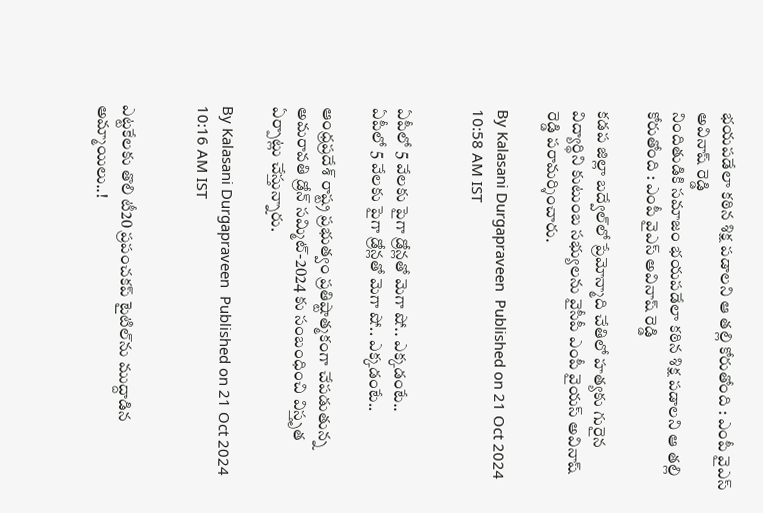భయపడేలా కఠిన శిక్ష ప‌డాలని ఆ తల్లి కోరుతోంది : ఎంపీ వైఎస్ అవినాష్ రెడ్డి
నిందితుడికి సమాజం భయపడేలా కఠిన శిక్ష ప‌డాలని ఆ తల్లి కోరుతోంది : ఎంపీ వైఎస్ అవినాష్ రెడ్డి

కడప జిల్లా బద్వేల్‌లో ప్రేమోన్మాది చేతిలో హత్యకు గురైన విద్యార్థిని కుటుంబ సభ్యులను వైసీపీ ఎంపీ వైయస్ అవినాష్ రెడ్డి పరామర్శించారు.

By Kalasani Durgapraveen  Published on 21 Oct 2024 10:58 AM IST


ఏపీలో 5 వేల‌కు పైగా డ్రోన్ల‌తో మెగా షో.. ఎక్క‌డంటే..
ఏపీలో 5 వేల‌కు పైగా డ్రోన్ల‌తో మెగా షో.. ఎక్క‌డంటే..

ఆంధ్ర‌ప్ర‌దేశ్ రాష్ట్ర ప్ర‌భుత్వం ప్ర‌తిష్టాత్మ‌కంగా చేప‌డుతున్న అమ‌రావ‌తి డ్రోన్ స‌మ్మిట్-2024 కు సంబంధించి విస్తృత ఏర్పాట్లు చేస్తున్నారు.

By Kalasani Durgapraveen  Published on 21 Oct 2024 10:16 AM IST


ఎట్ట‌కేల‌కు తొలి టీ20 ప్రపంచకప్ టైటిల్‌ను ముద్దాడిన అమ్మాయిలు..!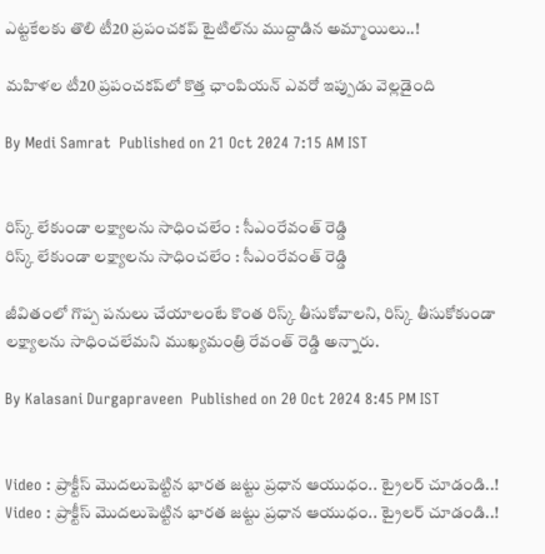ఎట్ట‌కేల‌కు తొలి టీ20 ప్రపంచకప్ టైటిల్‌ను ముద్దాడిన అమ్మాయిలు..!

మహిళల టీ20 ప్రపంచకప్‌లో కొత్త ఛాంపియన్ ఎవరో ఇప్పుడు వెల్లడైంది

By Medi Samrat  Published on 21 Oct 2024 7:15 AM IST


రిస్క్ లేకుండా లక్ష్యాలను సాధించలేం : సీఎంరేవంత్ రెడ్డి
రిస్క్ లేకుండా లక్ష్యాలను సాధించలేం : సీఎంరేవంత్ రెడ్డి

జీవితంలో గొప్ప పనులు చేయాలంటే కొంత రిస్క్ తీసుకోవాలని, రిస్క్ తీసుకోకుండా లక్ష్యాలను సాధించలేమని ముఖ్యమంత్రి రేవంత్ రెడ్డి అన్నారు.

By Kalasani Durgapraveen  Published on 20 Oct 2024 8:45 PM IST


Video : ప్రాక్టీస్ మొద‌లుపెట్టిన‌ భారత జట్టు ప్రధాన ఆయుధం.. ట్రైలర్ చూడండి..!
Video : ప్రాక్టీస్ మొద‌లుపెట్టిన‌ భారత జట్టు ప్రధాన ఆయుధం.. ట్రైలర్ చూడండి..!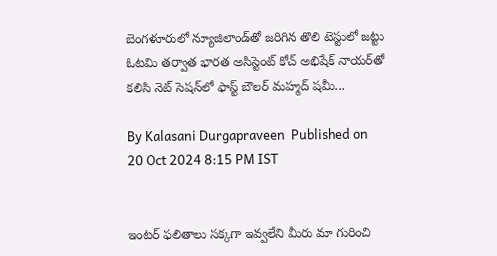బెంగళూరులో న్యూజిలాండ్‌తో జరిగిన తొలి టెస్టులో జట్టు ఓటమి తర్వాత భారత అసిస్టెంట్ కోచ్ అభిషేక్ నాయర్‌తో కలిసి నెట్ సెషన్‌లో ఫాస్ట్ బౌలర్ మహ్మద్ షమీ...

By Kalasani Durgapraveen  Published on 20 Oct 2024 8:15 PM IST


ఇంటర్ ఫలితాలు సక్కగా ఇవ్వలేని మీరు మా గురించి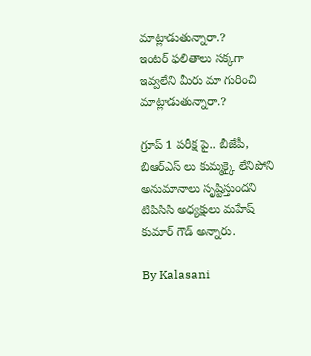మాట్లాడుతున్నారా.?
ఇంటర్ ఫలితాలు సక్కగా ఇవ్వలేని మీరు మా గురించి మాట్లాడుతున్నారా.?

గ్రూప్ 1 పరీక్ష పై.. బీజేపీ, బిఆర్ఎస్ లు కుమ్మక్కై లేనిపోని అనుమానాలు సృష్టిస్తుందని టిపిసిసి అధ్యక్షులు మహేష్ కుమార్ గౌడ్ అన్నారు.

By Kalasani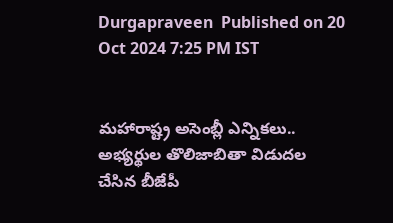Durgapraveen  Published on 20 Oct 2024 7:25 PM IST


మహారాష్ట్ర అసెంబ్లీ ఎన్నికలు.. అభ్యర్థుల తొలిజాబితా విడుదల చేసిన బీజేపీ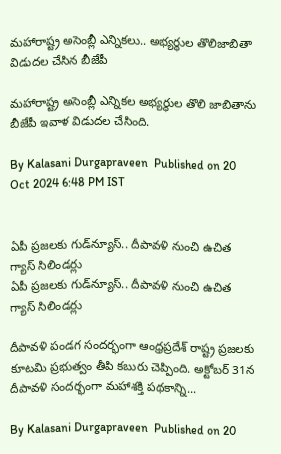మహారాష్ట్ర అసెంబ్లీ ఎన్నికలు.. అభ్యర్థుల తొలిజాబితా విడుదల చేసిన బీజేపీ

మహారాష్ట్ర అసెంబ్లీ ఎన్నికల అభ్యర్థుల తొలి జాబితాను బీజేపీ ఇవాళ విడుదల చేసింది.

By Kalasani Durgapraveen  Published on 20 Oct 2024 6:48 PM IST


ఏపీ ప్ర‌జ‌ల‌కు గుడ్‌న్యూస్‌.. దీపావళి నుంచి ఉచిత గ్యాస్ సిలిండర్లు
ఏపీ ప్ర‌జ‌ల‌కు గుడ్‌న్యూస్‌.. దీపావళి నుంచి ఉచిత గ్యాస్ సిలిండర్లు

దీపావళి పండగ సందర్భంగా ఆంధ్రప్రదేశ్ రాష్ట్ర ప్రజలకు కూటమి ప్రభుత్వం తీపి కబురు చెప్పింది. అక్టోబర్ 31న దీపావళి సందర్భంగా మహాశక్తి పథకాన్ని...

By Kalasani Durgapraveen  Published on 20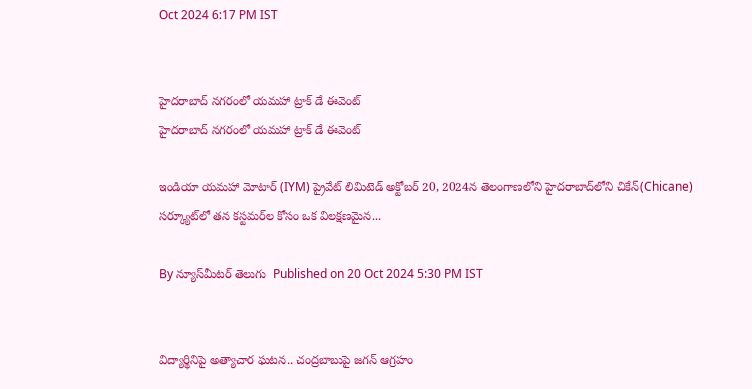Oct 2024 6:17 PM IST


హైదరాబాద్‌ నగరంలో యమహా ట్రాక్ డే ఈవెంట్
హైదరాబాద్‌ నగరంలో యమహా ట్రాక్ డే ఈవెంట్

ఇండియా యమహా మోటార్ (IYM) ప్రైవేట్ లిమిటెడ్ అక్టోబర్ 20, 2024న తెలంగాణలోని హైదరాబాద్‌లోని చికేన్(Chicane) సర్క్యూట్‌లో తన కస్టమర్‌ల కోసం ఒక విలక్షణమైన...

By న్యూస్‌మీటర్ తెలుగు  Published on 20 Oct 2024 5:30 PM IST


విద్యార్థినిపై అత్యాచార ఘటన.. చంద్రబాబుపై జగన్ ఆగ్రహం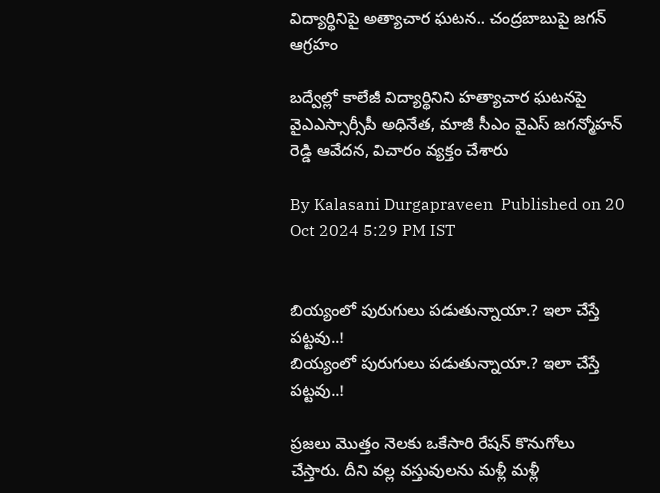విద్యార్థినిపై అత్యాచార ఘటన.. చంద్రబాబుపై జగన్ ఆగ్రహం

బద్వేల్లో కాలేజీ విద్యార్థినిని హత్యాచార ఘటనపై వైఎఎస్సార్సీపీ అధినేత, మాజీ సీఎం వైఎస్ జగన్మోహన్ రెడ్డి ఆవేదన, విచారం వ్యక్తం చేశారు

By Kalasani Durgapraveen  Published on 20 Oct 2024 5:29 PM IST


బియ్యంలో పురుగులు ప‌డుతున్నాయా.? ఇలా చేస్తే ప‌ట్ట‌వు..!
బియ్యంలో పురుగులు ప‌డుతున్నాయా.? ఇలా చేస్తే ప‌ట్ట‌వు..!

ప్రజలు మొత్తం నెలకు ఒకేసారి రేషన్ కొనుగోలు చేస్తారు. దీని వ‌ల్ల వస్తువులను మళ్లీ మళ్లీ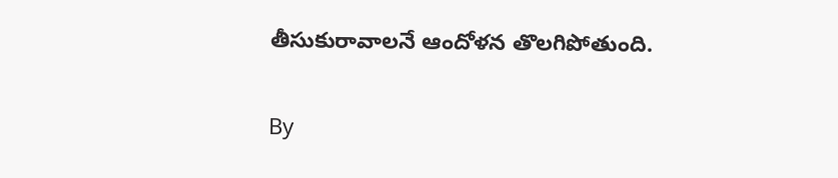తీసుకురావాలనే ఆందోళన తొలగిపోతుంది.

By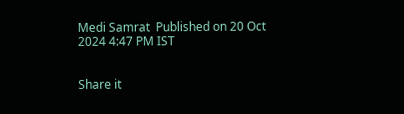Medi Samrat  Published on 20 Oct 2024 4:47 PM IST


Share it